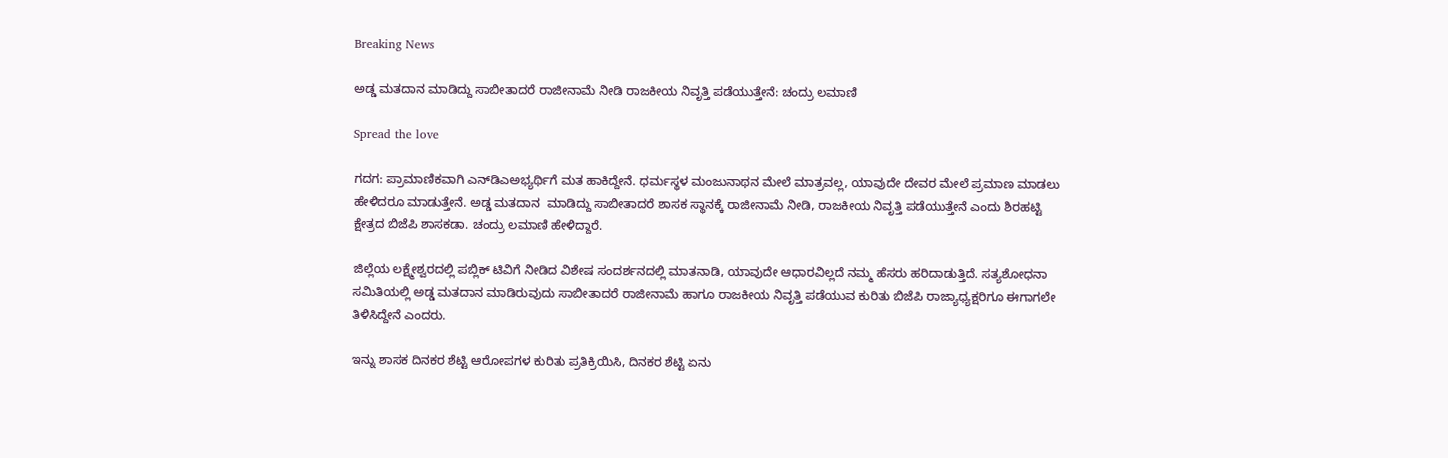Breaking News

ಅಡ್ಡ ಮತದಾನ ಮಾಡಿದ್ದು ಸಾಬೀತಾದರೆ ರಾಜೀನಾಮೆ ನೀಡಿ ರಾಜಕೀಯ ನಿವೃತ್ತಿ ಪಡೆಯುತ್ತೇನೆ: ಚಂದ್ರು ಲಮಾಣಿ

Spread the love

ಗದಗ: ಪ್ರಾಮಾಣಿಕವಾಗಿ ಎನ್‌ಡಿಎಅಭ್ಯರ್ಥಿಗೆ ಮತ ಹಾಕಿದ್ದೇನೆ. ಧರ್ಮಸ್ಥಳ ಮಂಜುನಾಥನ ಮೇಲೆ ಮಾತ್ರವಲ್ಲ, ಯಾವುದೇ ದೇವರ ಮೇಲೆ ಪ್ರಮಾಣ ಮಾಡಲು ಹೇಳಿದರೂ ಮಾಡುತ್ತೇನೆ. ಅಡ್ಡ ಮತದಾನ  ಮಾಡಿದ್ದು ಸಾಬೀತಾದರೆ ಶಾಸಕ ಸ್ಥಾನಕ್ಕೆ ರಾಜೀನಾಮೆ ನೀಡಿ, ರಾಜಕೀಯ ನಿವೃತ್ತಿ ಪಡೆಯುತ್ತೇನೆ ಎಂದು ಶಿರಹಟ್ಟಿ ಕ್ಷೇತ್ರದ ಬಿಜೆಪಿ ಶಾಸಕಡಾ. ಚಂದ್ರು ಲಮಾಣಿ ಹೇಳಿದ್ದಾರೆ.

ಜಿಲ್ಲೆಯ ಲಕ್ಷ್ಮೇಶ್ವರದಲ್ಲಿ ಪಬ್ಲಿಕ್ ಟಿವಿಗೆ ನೀಡಿದ ವಿಶೇಷ ಸಂದರ್ಶನದಲ್ಲಿ ಮಾತನಾಡಿ, ಯಾವುದೇ ಆಧಾರವಿಲ್ಲದೆ ನಮ್ಮ ಹೆಸರು ಹರಿದಾಡುತ್ತಿದೆ. ಸತ್ಯಶೋಧನಾ ಸಮಿತಿಯಲ್ಲಿ ಅಡ್ಡ ಮತದಾನ ಮಾಡಿರುವುದು ಸಾಬೀತಾದರೆ ರಾಜೀನಾಮೆ ಹಾಗೂ ರಾಜಕೀಯ ನಿವೃತ್ತಿ ಪಡೆಯುವ ಕುರಿತು ಬಿಜೆಪಿ ರಾಜ್ಯಾಧ್ಯಕ್ಷರಿಗೂ ಈಗಾಗಲೇ ತಿಳಿಸಿದ್ದೇನೆ ಎಂದರು.

ಇನ್ನು ಶಾಸಕ ದಿನಕರ ಶೆಟ್ಟಿ ಆರೋಪಗಳ ಕುರಿತು ಪ್ರತಿಕ್ರಿಯಿಸಿ, ದಿನಕರ ಶೆಟ್ಟಿ ಏನು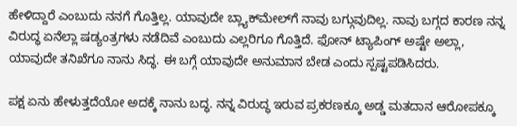ಹೇಳಿದ್ದಾರೆ ಎಂಬುದು ನನಗೆ ಗೊತ್ತಿಲ್ಲ. ಯಾವುದೇ ಬ್ಲ್ಯಾಕ್‌ಮೇಲ್‌ಗೆ ನಾವು ಬಗ್ಗುವುದಿಲ್ಲ. ನಾವು ಬಗ್ಗದ ಕಾರಣ ನನ್ನ ವಿರುದ್ಧ ಏನೆಲ್ಲಾ ಷಡ್ಯಂತ್ರಗಳು ನಡೆದಿವೆ ಎಂಬುದು ಎಲ್ಲರಿಗೂ ಗೊತ್ತಿದೆ. ಫೋನ್ ಟ್ಯಾಪಿಂಗ್ ಅಷ್ಟೇ ಅಲ್ಲಾ, ಯಾವುದೇ ತನಿಖೆಗೂ ನಾನು ಸಿದ್ಧ. ಈ ಬಗ್ಗೆ ಯಾವುದೇ ಅನುಮಾನ ಬೇಡ ಎಂದು ಸ್ಪಷ್ಟಪಡಿಸಿದರು.

ಪಕ್ಷ ಏನು ಹೇಳುತ್ತದೆಯೋ ಅದಕ್ಕೆ ನಾನು ಬದ್ಧ. ನನ್ನ ವಿರುದ್ಧ ಇರುವ ಪ್ರಕರಣಕ್ಕೂ ಅಡ್ಡ ಮತದಾನ ಆರೋಪಕ್ಕೂ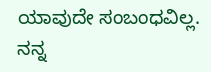ಯಾವುದೇ ಸಂಬಂಧವಿಲ್ಲ. ನನ್ನ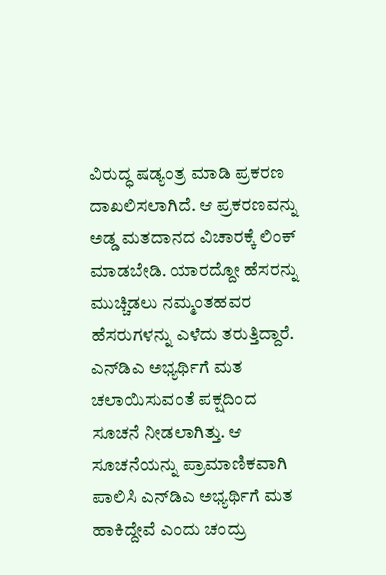ವಿರುದ್ಧ ಷಡ್ಯಂತ್ರ ಮಾಡಿ ಪ್ರಕರಣ ದಾಖಲಿಸಲಾಗಿದೆ. ಆ ಪ್ರಕರಣವನ್ನು ಅಡ್ಡ ಮತದಾನದ ವಿಚಾರಕ್ಕೆ ಲಿಂಕ್‌ ಮಾಡಬೇಡಿ. ಯಾರದ್ದೋ ಹೆಸರನ್ನು ಮುಚ್ಚಿಡಲು ನಮ್ಮಂತಹವರ ಹೆಸರುಗಳನ್ನು ಎಳೆದು ತರುತ್ತಿದ್ದಾರೆ. ಎನ್‌ಡಿಎ ಅಭ್ಯರ್ಥಿಗೆ ಮತ ಚಲಾಯಿಸುವಂತೆ ಪಕ್ಷದಿಂದ ಸೂಚನೆ ನೀಡಲಾಗಿತ್ತು. ಆ ಸೂಚನೆಯನ್ನು ಪ್ರಾಮಾಣಿಕವಾಗಿ ಪಾಲಿಸಿ ಎನ್‌ಡಿಎ ಅಭ್ಯರ್ಥಿಗೆ ಮತ ಹಾಕಿದ್ದೇವೆ ಎಂದು ಚಂದ್ರು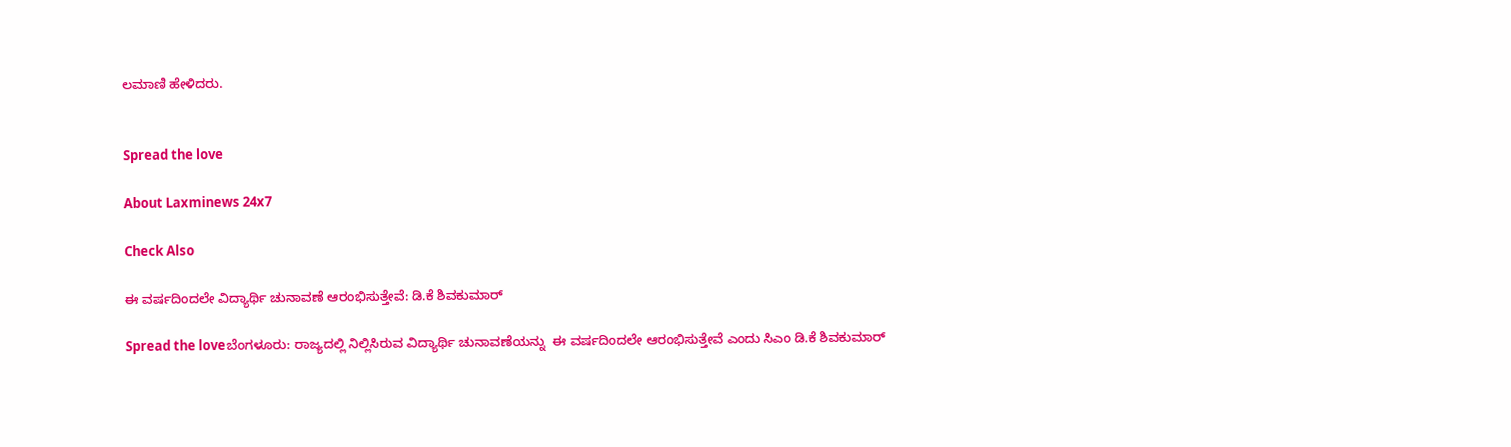ಲಮಾಣಿ ಹೇಳಿದರು.


Spread the love

About Laxminews 24x7

Check Also

ಈ ವರ್ಷದಿಂದಲೇ ವಿದ್ಯಾರ್ಥಿ ಚುನಾವಣೆ ಆರಂಭಿಸುತ್ತೇವೆ: ಡಿ.ಕೆ ಶಿವಕುಮಾರ್‌

Spread the loveಬೆಂಗಳೂರು: ರಾಜ್ಯದಲ್ಲಿ ನಿಲ್ಲಿಸಿರುವ ವಿದ್ಯಾರ್ಥಿ ಚುನಾವಣೆಯನ್ನು  ಈ ವರ್ಷದಿಂದಲೇ ಆರಂಭಿಸುತ್ತೇವೆ ಎಂದು ಸಿಎಂ ಡಿ.ಕೆ ಶಿವಕುಮಾರ್‌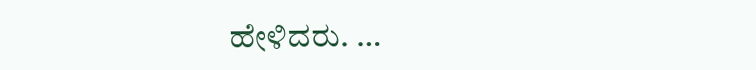ಹೇಳಿದರು. …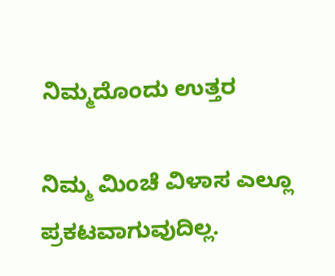ನಿಮ್ಮದೊಂದು ಉತ್ತರ

ನಿಮ್ಮ ಮಿಂಚೆ ವಿಳಾಸ ಎಲ್ಲೂ ಪ್ರಕಟವಾಗುವುದಿಲ್ಲ.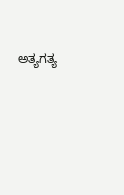ಅತ್ಯಗತ್ಯ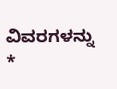ವಿವರಗಳನ್ನು *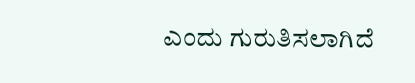ಎಂದು ಗುರುತಿಸಲಾಗಿದೆ